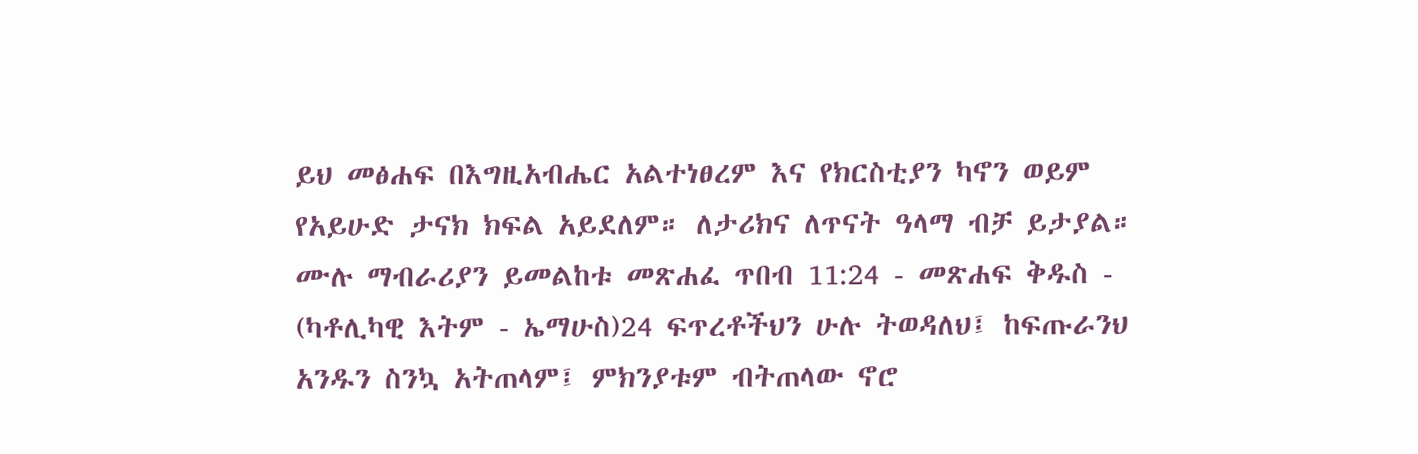ይህ መፅሐፍ በእግዚአብሔር አልተነፀረም እና የክርስቲያን ካኖን ወይም የአይሁድ ታናክ ክፍል አይደለም። ለታሪክና ለጥናት ዓላማ ብቻ ይታያል። ሙሉ ማብራሪያን ይመልከቱ መጽሐፈ ጥበብ 11:24 - መጽሐፍ ቅዱስ - (ካቶሊካዊ እትም - ኤማሁስ)24 ፍጥረቶችህን ሁሉ ትወዳለህ፤ ከፍጡራንህ አንዱን ስንኳ አትጠላም፤ ምክንያቱም ብትጠላው ኖሮ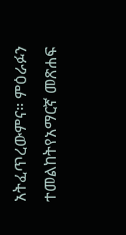አትፈጥረውምና። ምዕራፉን ተመልከትየአማርኛ መጽሐፍ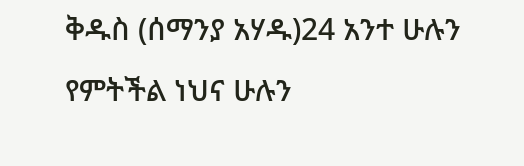ቅዱስ (ሰማንያ አሃዱ)24 አንተ ሁሉን የምትችል ነህና ሁሉን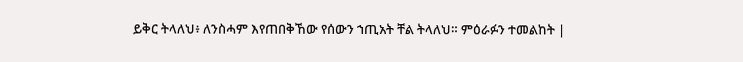ይቅር ትላለህ፥ ለንስሓም እየጠበቅኸው የሰውን ኀጢአት ቸል ትላለህ። ምዕራፉን ተመልከት |